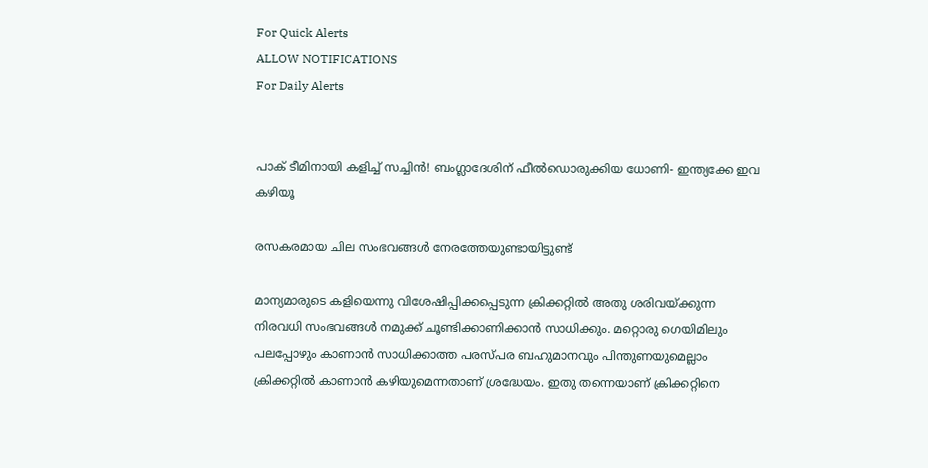For Quick Alerts
ALLOW NOTIFICATIONS
For Daily Alerts


പാക് ടീമിനായി കളിച്ച് സച്ചിന്‍! ബംഗ്ലാദേശിന് ഫീല്‍ഡൊരുക്കിയ ധോണി- ഇന്ത്യക്കേ ഇവ കഴിയൂ

രസകരമായ ചില സംഭവങ്ങള്‍ നേരത്തേയുണ്ടായിട്ടുണ്ട്

മാന്യമാരുടെ കളിയെന്നു വിശേഷിപ്പിക്കപ്പെടുന്ന ക്രിക്കറ്റില്‍ അതു ശരിവയ്ക്കുന്ന നിരവധി സംഭവങ്ങള്‍ നമുക്ക് ചൂണ്ടിക്കാണിക്കാന്‍ സാധിക്കും. മറ്റൊരു ഗെയിമിലും പലപ്പോഴും കാണാന്‍ സാധിക്കാത്ത പരസ്പര ബഹുമാനവും പിന്തുണയുമെല്ലാം ക്രിക്കറ്റില്‍ കാണാന്‍ കഴിയുമെന്നതാണ് ശ്രദ്ധേയം. ഇതു തന്നെയാണ് ക്രിക്കറ്റിനെ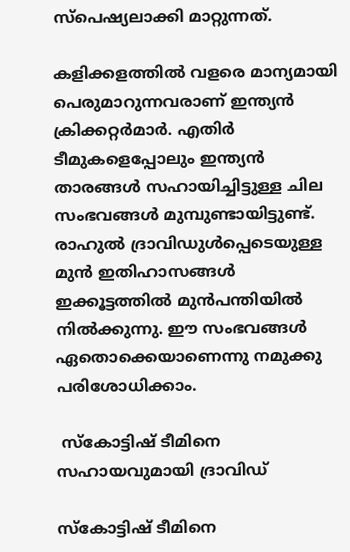സ്‌പെഷ്യലാക്കി മാറ്റുന്നത്.

കളിക്കളത്തില്‍ വളരെ മാന്യമായി പെരുമാറുന്നവരാണ് ഇന്ത്യന്‍ ക്രിക്കറ്റര്‍മാര്‍. എതിര്‍ ടീമുകളെപ്പോലും ഇന്ത്യന്‍ താരങ്ങള്‍ സഹായിച്ചിട്ടുള്ള ചില സംഭവങ്ങള്‍ മുമ്പുണ്ടായിട്ടുണ്ട്. രാഹുല്‍ ദ്രാവിഡുള്‍പ്പെടെയുള്ള മുന്‍ ഇതിഹാസങ്ങള്‍ ഇക്കൂട്ടത്തില്‍ മുന്‍പന്തിയില്‍ നില്‍ക്കുന്നു. ഈ സംഭവങ്ങള്‍ ഏതൊക്കെയാണെന്നു നമുക്കു പരിശോധിക്കാം.

 സ്‌കോട്ടിഷ് ടീമിനെ സഹായവുമായി ദ്രാവിഡ്

സ്‌കോട്ടിഷ് ടീമിനെ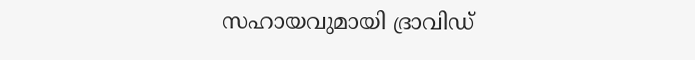സഹായവുമായി ദ്രാവിഡ്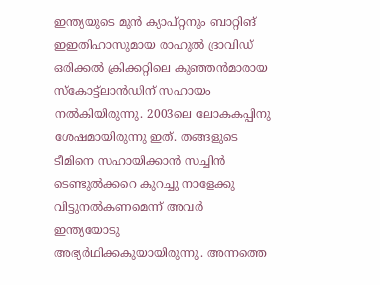ഇന്ത്യയുടെ മുന്‍ ക്യാപ്റ്റനും ബാറ്റിങ് ഇഇതിഹാസുമായ രാഹുല്‍ ദ്രാവിഡ് ഒരിക്കല്‍ ക്രിക്കറ്റിലെ കുഞ്ഞന്‍മാരായ സ്‌കോട്ട്‌ലാന്‍ഡിന് സഹായം നല്‍കിയിരുന്നു. 2003ലെ ലോകകപ്പിനു ശേഷമായിരുന്നു ഇത്. തങ്ങളുടെ ടീമിനെ സഹായിക്കാന്‍ സച്ചിന്‍ ടെണ്ടുല്‍ക്കറെ കുറച്ചു നാളേക്കു വിട്ടുനല്‍കണമെന്ന് അവര്‍ ഇന്ത്യയോടു അഭ്യര്‍ഥിക്കകുയായിരുന്നു. അന്നത്തെ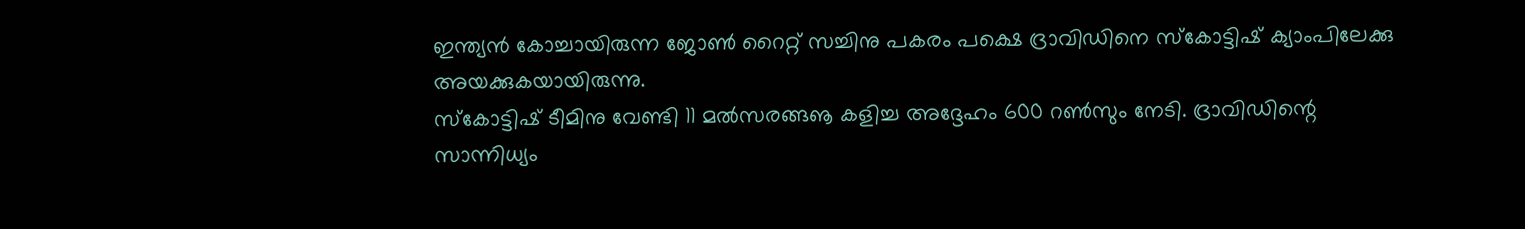ഇന്ത്യന്‍ കോച്ചായിരുന്ന ജോണ്‍ റൈറ്റ് സച്ചിനു പകരം പക്ഷെ ദ്രാവിഡിനെ സ്‌കോട്ടിഷ് ക്യാംപിലേക്കു അയക്കുകയായിരുന്നു.
സ്‌കോട്ടിഷ് ടീമിനു വേണ്ടി 11 മല്‍സരങ്ങൡ കളിച്ച അദ്ദേഹം 600 റണ്‍സും നേടി. ദ്രാവിഡിന്റെ സാന്നിധ്യം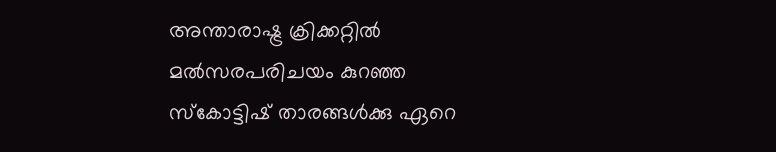അന്താരാഷ്ട്ര ക്രിക്കറ്റില്‍ മല്‍സരപരിചയം കുറഞ്ഞ സ്‌കോട്ടിഷ് താരങ്ങള്‍ക്കു ഏറെ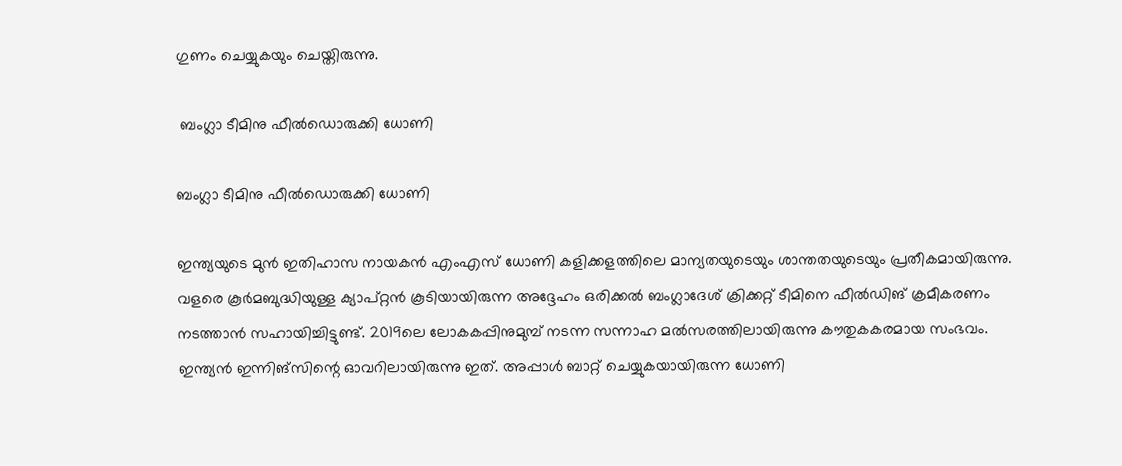ഗുണം ചെയ്യുകയും ചെയ്തിരുന്നു.

 ബംഗ്ലാ ടീമിനു ഫീല്‍ഡൊരുക്കി ധോണി

ബംഗ്ലാ ടീമിനു ഫീല്‍ഡൊരുക്കി ധോണി

ഇന്ത്യയുടെ മുന്‍ ഇതിഹാസ നായകന്‍ എംഎസ് ധോണി കളിക്കളത്തിലെ മാന്യതയുടെയും ശാന്തതയുടെയും പ്രതീകമായിരുന്നു. വളരെ കൂര്‍മബുദ്ധിയുള്ള ക്യാപ്റ്റന്‍ കൂടിയായിരുന്ന അദ്ദേഹം ഒരിക്കല്‍ ബംഗ്ലാദേശ് ക്രിക്കറ്റ് ടീമിനെ ഫീല്‍ഡിങ് ക്രമീകരണം നടത്താന്‍ സഹായിച്ചിട്ടുണ്ട്. 2019ലെ ലോകകപ്പിനുമുമ്പ് നടന്ന സന്നാഹ മല്‍സരത്തിലായിരുന്നു കൗതുകകരമായ സംഭവം.
ഇന്ത്യന്‍ ഇന്നിങ്‌സിന്റെ ഓവറിലായിരുന്നു ഇത്. അപ്പാള്‍ ബാറ്റ് ചെയ്യുകയായിരുന്ന ധോണി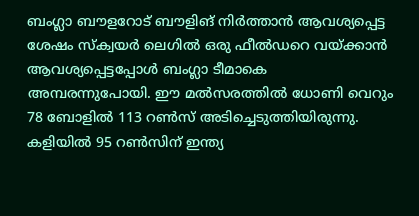ബംഗ്ലാ ബൗളറോട് ബൗളിങ് നിര്‍ത്താന്‍ ആവശ്യപ്പെട്ട ശേഷം സ്‌ക്വയര്‍ ലെഗില്‍ ഒരു ഫീല്‍ഡറെ വയ്ക്കാന്‍ ആവശ്യപ്പെട്ടപ്പോള്‍ ബംഗ്ലാ ടീമാകെ അമ്പരന്നുപോയി. ഈ മല്‍സരത്തില്‍ ധോണി വെറും 78 ബോളില്‍ 113 റണ്‍സ് അടിച്ചെടുത്തിയിരുന്നു. കളിയില്‍ 95 റണ്‍സിന് ഇന്ത്യ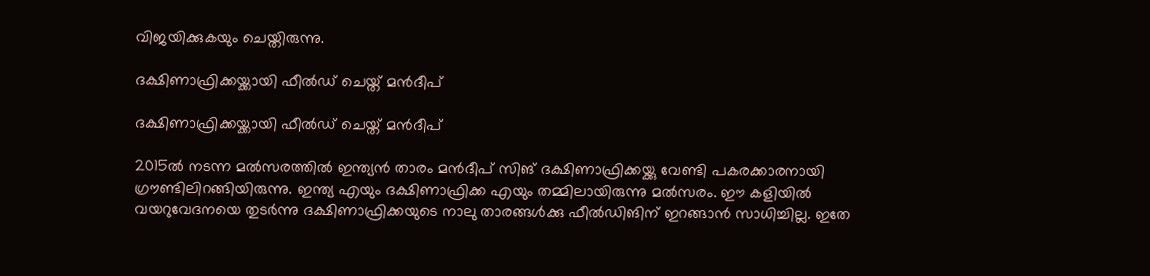വിജയിക്കുകയും ചെയ്തിരുന്നു.

ദക്ഷിണാഫ്രിക്കയ്ക്കായി ഫീല്‍ഡ് ചെയ്ത് മന്‍ദീപ്

ദക്ഷിണാഫ്രിക്കയ്ക്കായി ഫീല്‍ഡ് ചെയ്ത് മന്‍ദീപ്

2015ല്‍ നടന്ന മല്‍സരത്തില്‍ ഇന്ത്യന്‍ താരം മന്‍ദീപ് സിങ് ദക്ഷിണാഫ്രിക്കയ്ക്കു വേണ്ടി പകരക്കാരനായി ഗ്രൗണ്ടിലിറങ്ങിയിരുന്നു. ഇന്ത്യ എയും ദക്ഷിണാഫ്രിക്ക എയും തമ്മിലായിരുന്നു മല്‍സരം. ഈ കളിയില്‍ വയറുവേദനയെ തുടര്‍ന്നു ദക്ഷിണാഫ്രിക്കയുടെ നാലു താരങ്ങള്‍ക്കു ഫീല്‍ഡിങിന് ഇറങ്ങാന്‍ സാധിച്ചില്ല. ഇതേ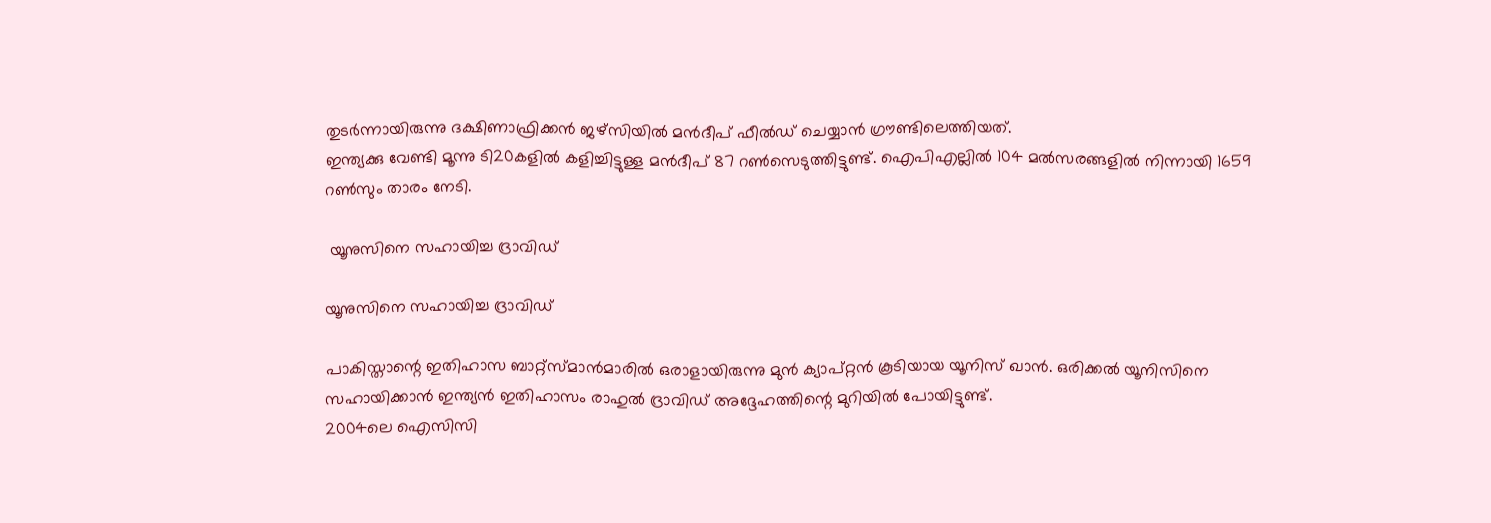തുടര്‍ന്നായിരുന്നു ദക്ഷിണാഫ്രിക്കന്‍ ജഴ്‌സിയില്‍ മന്‍ദീപ് ഫീല്‍ഡ് ചെയ്യാന്‍ ഗ്രൗണ്ടിലെത്തിയത്.
ഇന്ത്യക്കു വേണ്ടി മൂന്നു ടി20കളില്‍ കളിച്ചിട്ടുള്ള മന്‍ദീപ് 87 റണ്‍സെടുത്തിട്ടുണ്ട്. ഐപിഎല്ലില്‍ 104 മല്‍സരങ്ങളില്‍ നിന്നായി 1659 റണ്‍സും താരം നേടി.

 യൂനുസിനെ സഹായിച്ച ദ്രാവിഡ്

യൂനുസിനെ സഹായിച്ച ദ്രാവിഡ്

പാകിസ്താന്റെ ഇതിഹാസ ബാറ്റ്‌സ്മാന്‍മാരില്‍ ഒരാളായിരുന്നു മുന്‍ ക്യാപ്റ്റന്‍ കൂടിയായ യൂനിസ് ഖാന്‍. ഒരിക്കല്‍ യൂനിസിനെ സഹായിക്കാന്‍ ഇന്ത്യന്‍ ഇതിഹാസം രാഹുല്‍ ദ്രാവിഡ് അദ്ദേഹത്തിന്റെ മുറിയില്‍ പോയിട്ടുണ്ട്.
2004ലെ ഐസിസി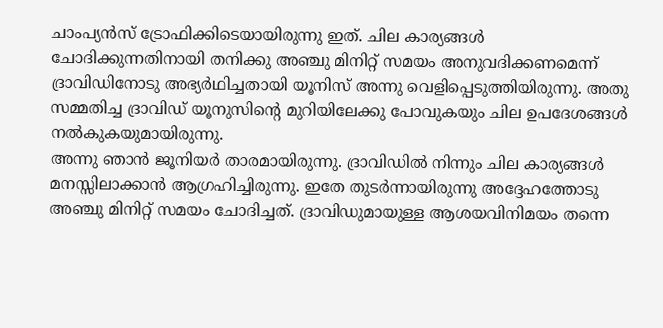ചാംപ്യന്‍സ് ട്രോഫിക്കിടെയായിരുന്നു ഇത്. ചില കാര്യങ്ങള്‍ ചോദിക്കുന്നതിനായി തനിക്കു അഞ്ചു മിനിറ്റ് സമയം അനുവദിക്കണമെന്ന് ദ്രാവിഡിനോടു അഭ്യര്‍ഥിച്ചതായി യൂനിസ് അന്നു വെളിപ്പെടുത്തിയിരുന്നു. അതു സമ്മതിച്ച ദ്രാവിഡ് യൂനുസിന്റെ മുറിയിലേക്കു പോവുകയും ചില ഉപദേശങ്ങള്‍ നല്‍കുകയുമായിരുന്നു.
അന്നു ഞാന്‍ ജൂനിയര്‍ താരമായിരുന്നു. ദ്രാവിഡില്‍ നിന്നും ചില കാര്യങ്ങള്‍ മനസ്സിലാക്കാന്‍ ആഗ്രഹിച്ചിരുന്നു. ഇതേ തുടര്‍ന്നായിരുന്നു അദ്ദേഹത്തോടു അഞ്ചു മിനിറ്റ് സമയം ചോദിച്ചത്. ദ്രാവിഡുമായുള്ള ആശയവിനിമയം തന്നെ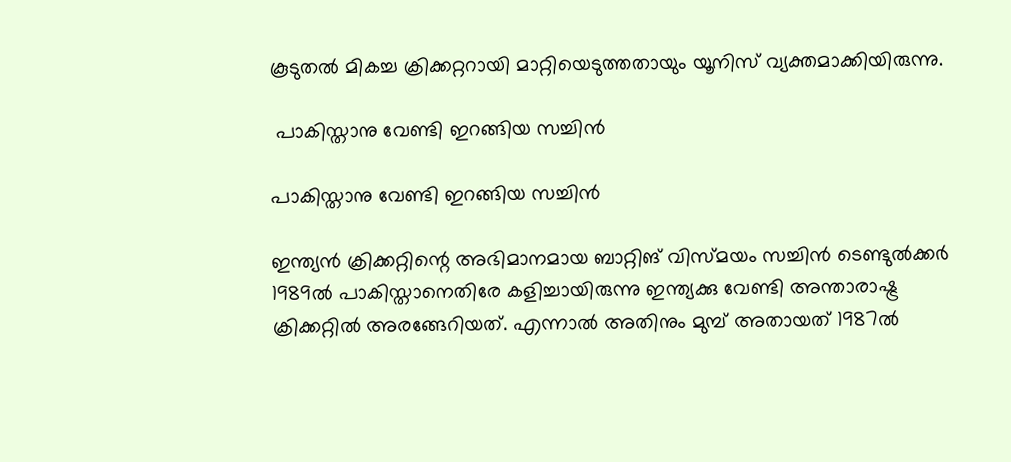കൂടുതല്‍ മികച്ച ക്രിക്കറ്ററായി മാറ്റിയെടുത്തതായും യൂനിസ് വ്യക്തമാക്കിയിരുന്നു.

 പാകിസ്താനു വേണ്ടി ഇറങ്ങിയ സച്ചിന്‍

പാകിസ്താനു വേണ്ടി ഇറങ്ങിയ സച്ചിന്‍

ഇന്ത്യന്‍ ക്രിക്കറ്റിന്റെ അഭിമാനമായ ബാറ്റിങ് വിസ്മയം സച്ചിന്‍ ടെണ്ടുല്‍ക്കര്‍ 1989ല്‍ പാകിസ്താനെതിരേ കളിച്ചായിരുന്നു ഇന്ത്യക്കു വേണ്ടി അന്താരാഷ്ട്ര ക്രിക്കറ്റില്‍ അരങ്ങേറിയത്. എന്നാല്‍ അതിനും മുമ്പ് അതായത് 1987ല്‍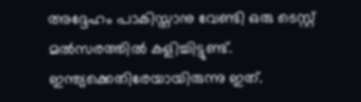അദ്ദേഹം പാകിസ്താനു വേണ്ടി ഒരു ടെസ്റ്റ് മല്‍സരത്തില്‍ കളിച്ചിട്ടുണ്ട്. ഇന്ത്യക്കെതിരേയായിരുന്നു ഇത്.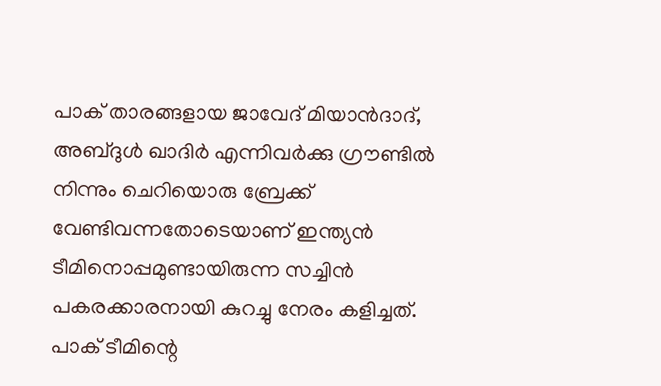പാക് താരങ്ങളായ ജാവേദ് മിയാന്‍ദാദ്, അബ്ദുള്‍ ഖാദിര്‍ എന്നിവര്‍ക്കു ഗ്രൗണ്ടില്‍ നിന്നും ചെറിയൊരു ബ്രേക്ക് വേണ്ടിവന്നതോടെയാണ് ഇന്ത്യന്‍ ടീമിനൊപ്പമുണ്ടായിരുന്ന സച്ചിന്‍ പകരക്കാരനായി കുറച്ചു നേരം കളിച്ചത്. പാക് ടീമിന്റെ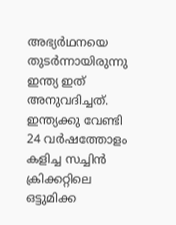അഭ്യര്‍ഥനയെ തുടര്‍ന്നായിരുന്നു ഇന്ത്യ ഇത് അനുവദിച്ചത്.
ഇന്ത്യക്കു വേണ്ടി 24 വര്‍ഷത്തോളം കളിച്ച സച്ചിന്‍ ക്രിക്കറ്റിലെ ഒട്ടുമിക്ക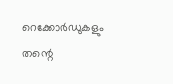റെക്കോര്‍ഡുകളും തന്റെ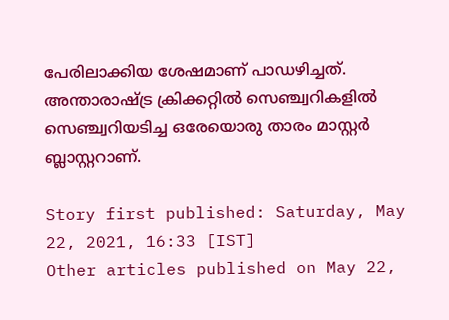പേരിലാക്കിയ ശേഷമാണ് പാഡഴിച്ചത്. അന്താരാഷ്ട്ര ക്രിക്കറ്റില്‍ സെഞ്ച്വറികളില്‍ സെഞ്ച്വറിയടിച്ച ഒരേയൊരു താരം മാസ്റ്റര്‍ ബ്ലാസ്റ്ററാണ്.

Story first published: Saturday, May 22, 2021, 16:33 [IST]
Other articles published on May 22,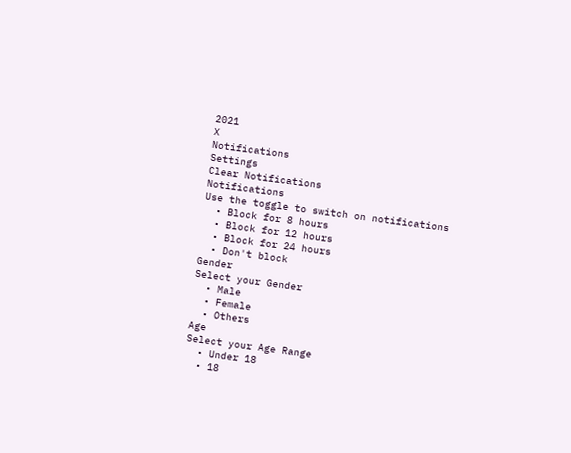2021
X
Notifications
Settings
Clear Notifications
Notifications
Use the toggle to switch on notifications
  • Block for 8 hours
  • Block for 12 hours
  • Block for 24 hours
  • Don't block
Gender
Select your Gender
  • Male
  • Female
  • Others
Age
Select your Age Range
  • Under 18
  • 18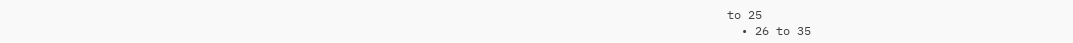to 25
  • 26 to 35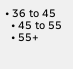• 36 to 45
  • 45 to 55
  • 55+